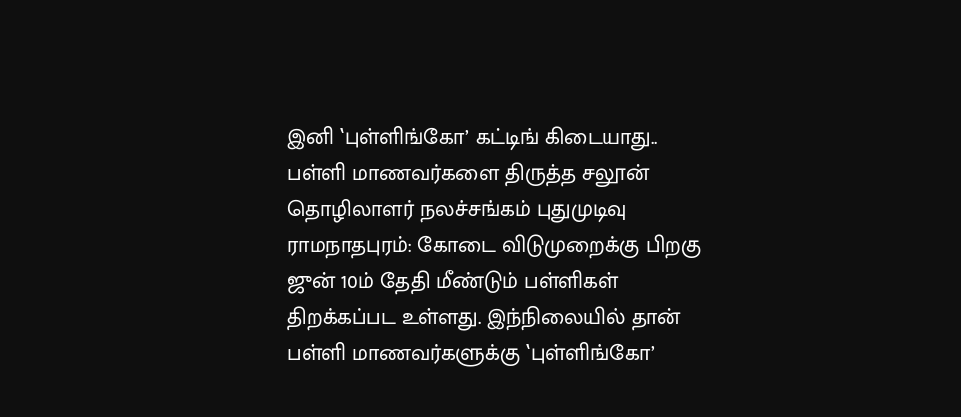இனி ‛புள்ளிங்கோ’ கட்டிங் கிடையாது.. பள்ளி மாணவர்களை திருத்த சலூன் தொழிலாளர் நலச்சங்கம் புதுமுடிவு
ராமநாதபுரம்: கோடை விடுமுறைக்கு பிறகு ஜுன் 10ம் தேதி மீண்டும் பள்ளிகள் திறக்கப்பட உள்ளது. இந்நிலையில் தான் பள்ளி மாணவர்களுக்கு ‛புள்ளிங்கோ’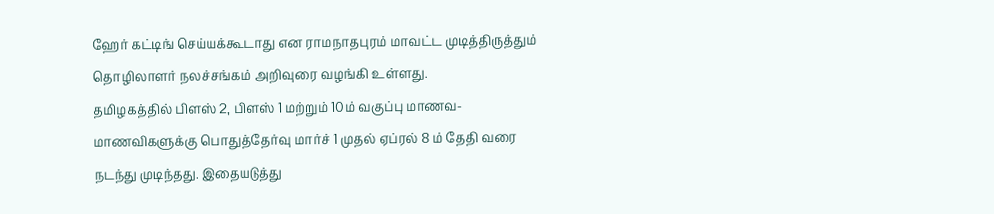ஹேர் கட்டிங் செய்யக்கூடாது என ராமநாதபுரம் மாவட்ட முடித்திருத்தும் தொழிலாளர் நலச்சங்கம் அறிவுரை வழங்கி உள்ளது.
தமிழகத்தில் பிளஸ் 2, பிளஸ் 1 மற்றும் 10ம் வகுப்பு மாணவ-மாணவிகளுக்கு பொதுத்தேர்வு மார்ச் 1 முதல் ஏப்ரல் 8 ம் தேதி வரை நடந்து முடிந்தது. இதையடுத்து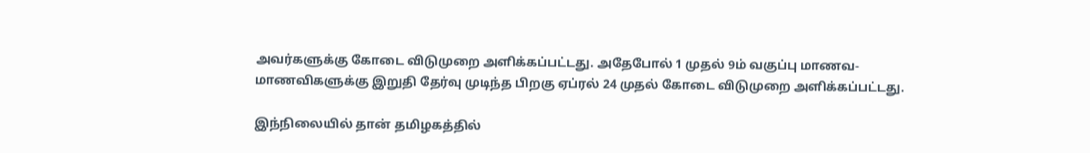அவர்களுக்கு கோடை விடுமுறை அளிக்கப்பட்டது. அதேபோல் 1 முதல் 9ம் வகுப்பு மாணவ-மாணவிகளுக்கு இறுதி தேர்வு முடிந்த பிறகு ஏப்ரல் 24 முதல் கோடை விடுமுறை அளிக்கப்பட்டது.

இந்நிலையில் தான் தமிழகத்தில்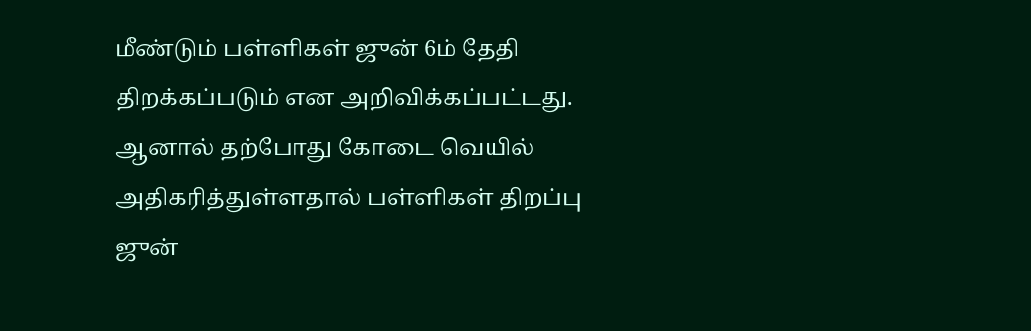மீண்டும் பள்ளிகள் ஜுன் 6ம் தேதி திறக்கப்படும் என அறிவிக்கப்பட்டது. ஆனால் தற்போது கோடை வெயில் அதிகரித்துள்ளதால் பள்ளிகள் திறப்பு ஜுன்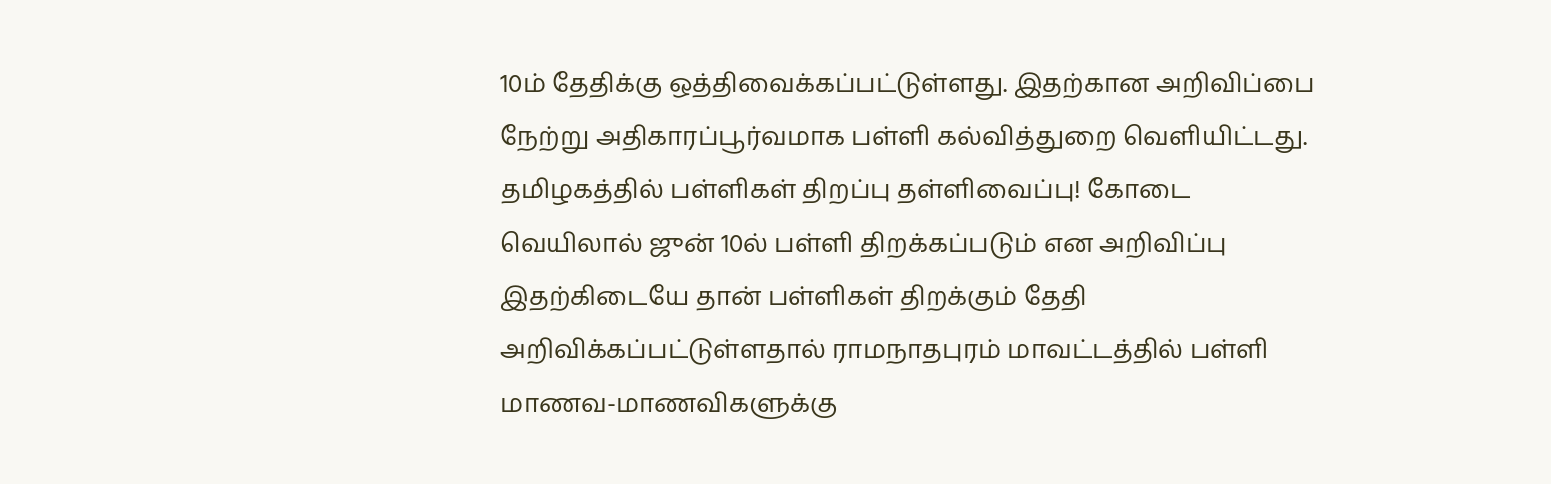10ம் தேதிக்கு ஒத்திவைக்கப்பட்டுள்ளது. இதற்கான அறிவிப்பை நேற்று அதிகாரப்பூர்வமாக பள்ளி கல்வித்துறை வெளியிட்டது.
தமிழகத்தில் பள்ளிகள் திறப்பு தள்ளிவைப்பு! கோடை வெயிலால் ஜுன் 10ல் பள்ளி திறக்கப்படும் என அறிவிப்பு
இதற்கிடையே தான் பள்ளிகள் திறக்கும் தேதி அறிவிக்கப்பட்டுள்ளதால் ராமநாதபுரம் மாவட்டத்தில் பள்ளி மாணவ-மாணவிகளுக்கு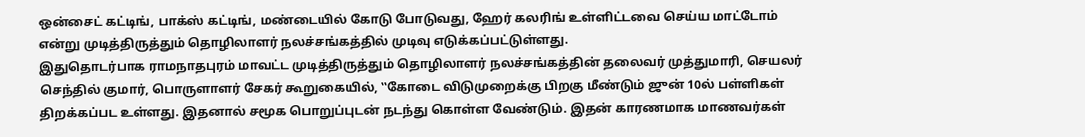ஒன்சைட் கட்டிங், பாக்ஸ் கட்டிங், மண்டையில் கோடு போடுவது, ஹேர் கலரிங் உள்ளிட்டவை செய்ய மாட்டோம் என்று முடித்திருத்தும் தொழிலாளர் நலச்சங்கத்தில் முடிவு எடுக்கப்பட்டுள்ளது.
இதுதொடர்பாக ராமநாதபுரம் மாவட்ட முடித்திருத்தும் தொழிலாளர் நலச்சங்கத்தின் தலைவர் முத்துமாரி, செயலர் செந்தில் குமார், பொருளாளர் சேகர் கூறுகையில், ‛‛கோடை விடுமுறைக்கு பிறகு மீண்டும் ஜுன் 10ல் பள்ளிகள் திறக்கப்பட உள்ளது. இதனால் சமூக பொறுப்புடன் நடந்து கொள்ள வேண்டும். இதன் காரணமாக மாணவர்கள்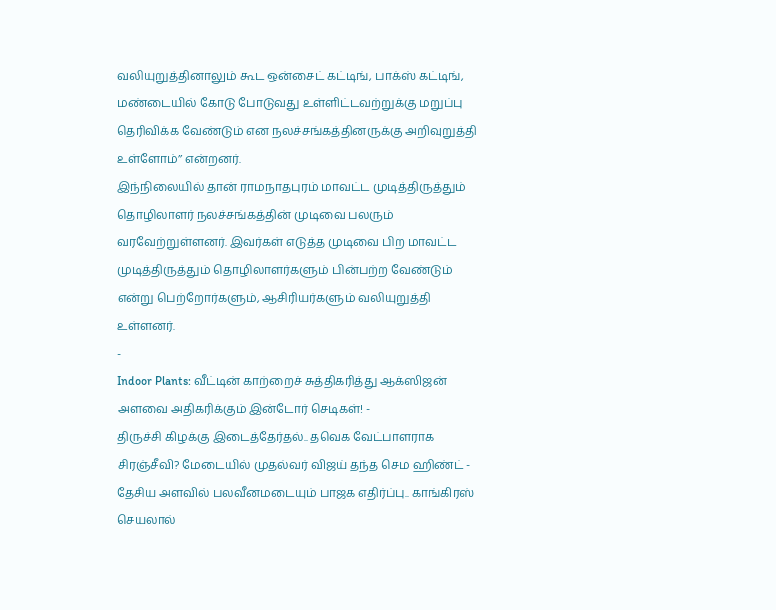வலியுறுத்தினாலும் கூட ஒன்சைட் கட்டிங், பாக்ஸ் கட்டிங், மண்டையில் கோடு போடுவது உள்ளிட்டவற்றுக்கு மறுப்பு தெரிவிக்க வேண்டும் என நலச்சங்கத்தினருக்கு அறிவுறுத்தி உள்ளோம்’’ என்றனர்.
இந்நிலையில் தான் ராமநாதபுரம் மாவட்ட முடித்திருத்தும் தொழிலாளர் நலச்சங்கத்தின் முடிவை பலரும் வரவேற்றுள்ளனர். இவர்கள் எடுத்த முடிவை பிற மாவட்ட முடித்திருத்தும் தொழிலாளர்களும் பின்பற்ற வேண்டும் என்று பெற்றோர்களும், ஆசிரியர்களும் வலியுறுத்தி உள்ளனர்.
-
Indoor Plants: வீட்டின் காற்றைச் சுத்திகரித்து ஆக்ஸிஜன் அளவை அதிகரிக்கும் இன்டோர் செடிகள்! -
திருச்சி கிழக்கு இடைத்தேர்தல்.. தவெக வேட்பாளராக சிரஞ்சீவி? மேடையில் முதல்வர் விஜய் தந்த செம ஹிண்ட் -
தேசிய அளவில் பலவீனமடையும் பாஜக எதிர்ப்பு.. காங்கிரஸ் செயலால்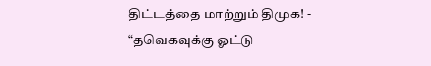திட்டத்தை மாற்றும் திமுக! -
“தவெகவுக்கு ஓட்டு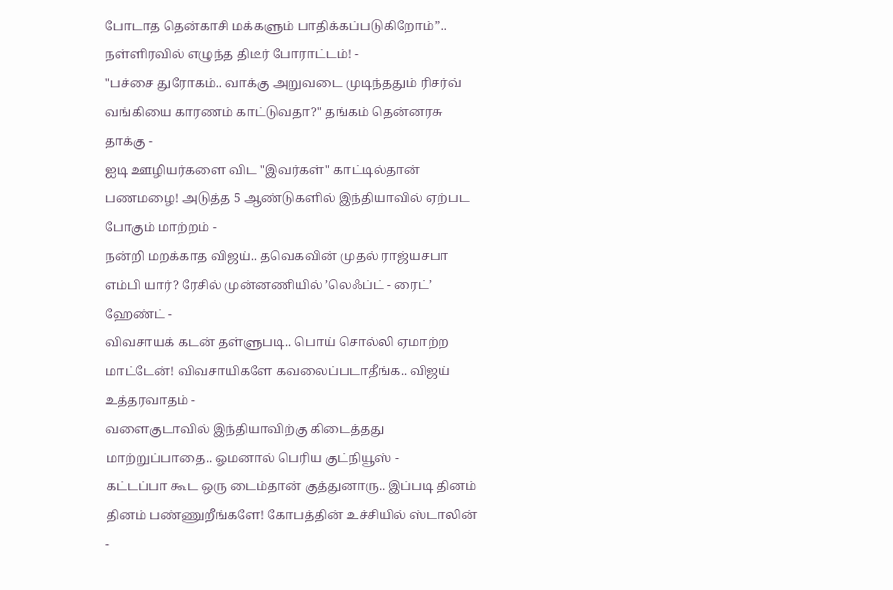போடாத தென்காசி மக்களும் பாதிக்கப்படுகிறோம்”.. நள்ளிரவில் எழுந்த திடீர் போராட்டம்! -
"பச்சை துரோகம்.. வாக்கு அறுவடை முடிந்ததும் ரிசர்வ் வங்கியை காரணம் காட்டுவதா?" தங்கம் தென்னரசு தாக்கு -
ஐடி ஊழியர்களை விட "இவர்கள்" காட்டில்தான் பணமழை! அடுத்த 5 ஆண்டுகளில் இந்தியாவில் ஏற்பட போகும் மாற்றம் -
நன்றி மறக்காத விஜய்.. தவெகவின் முதல் ராஜ்யசபா எம்பி யார்? ரேசில் முன்னணியில் ’லெஃப்ட் - ரைட்’ ஹேண்ட் -
விவசாயக் கடன் தள்ளுபடி.. பொய் சொல்லி ஏமாற்ற மாட்டேன்! விவசாயிகளே கவலைப்படாதீங்க.. விஜய் உத்தரவாதம் -
வளைகுடாவில் இந்தியாவிற்கு கிடைத்தது மாற்றுப்பாதை.. ஓமனால் பெரிய குட்நியூஸ் -
கட்டப்பா கூட ஒரு டைம்தான் குத்துனாரு.. இப்படி தினம் தினம் பண்ணுறீங்களே! கோபத்தின் உச்சியில் ஸ்டாலின் -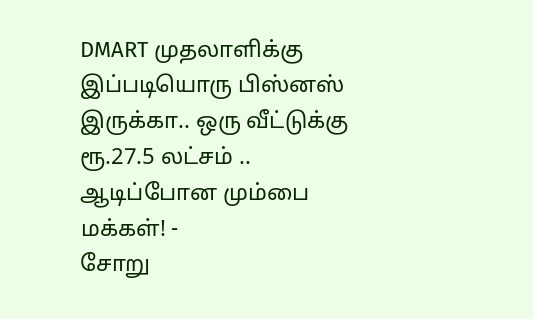DMART முதலாளிக்கு இப்படியொரு பிஸ்னஸ் இருக்கா.. ஒரு வீட்டுக்கு ரூ.27.5 லட்சம் .. ஆடிப்போன மும்பை மக்கள்! -
சோறு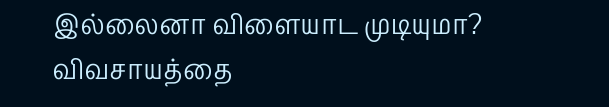இல்லைனா விளையாட முடியுமா? விவசாயத்தை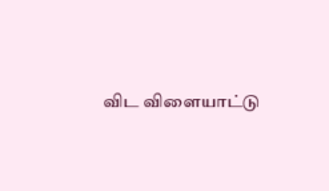விட விளையாட்டு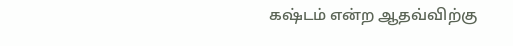கஷ்டம் என்ற ஆதவ்விற்கு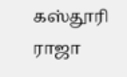கஸ்தூரி ராஜா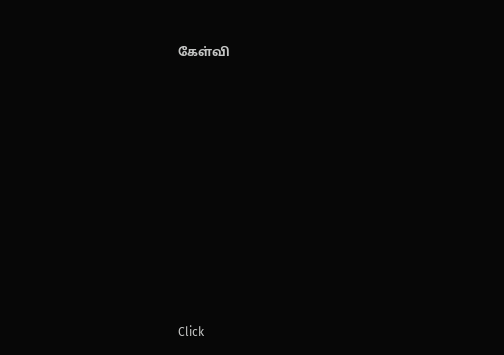கேள்வி












Click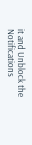it and Unblock the Notifications